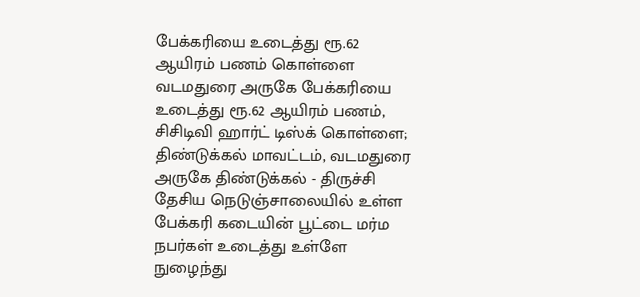பேக்கரியை உடைத்து ரூ.62 ஆயிரம் பணம் கொள்ளை
வடமதுரை அருகே பேக்கரியை உடைத்து ரூ.62 ஆயிரம் பணம், சிசிடிவி ஹார்ட் டிஸ்க் கொள்ளை;
திண்டுக்கல் மாவட்டம், வடமதுரை அருகே திண்டுக்கல் - திருச்சி தேசிய நெடுஞ்சாலையில் உள்ள பேக்கரி கடையின் பூட்டை மர்ம நபர்கள் உடைத்து உள்ளே நுழைந்து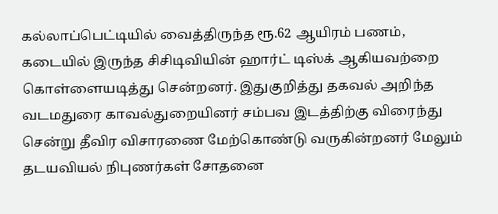கல்லாப்பெட்டியில் வைத்திருந்த ரூ.62 ஆயிரம் பணம், கடையில் இருந்த சிசிடிவியின் ஹார்ட் டிஸ்க் ஆகியவற்றை கொள்ளையடித்து சென்றனர். இதுகுறித்து தகவல் அறிந்த வடமதுரை காவல்துறையினர் சம்பவ இடத்திற்கு விரைந்து சென்று தீவிர விசாரணை மேற்கொண்டு வருகின்றனர் மேலும் தடயவியல் நிபுணர்கள் சோதனை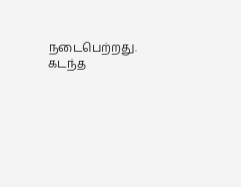நடைபெற்றது. கடந்த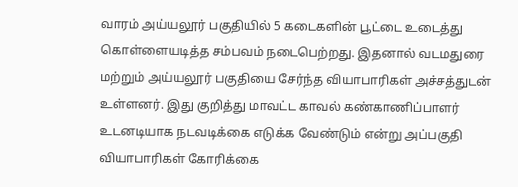வாரம் அய்யலூர் பகுதியில் 5 கடைகளின் பூட்டை உடைத்து கொள்ளையடித்த சம்பவம் நடைபெற்றது. இதனால் வடமதுரை மற்றும் அய்யலூர் பகுதியை சேர்ந்த வியாபாரிகள் அச்சத்துடன் உள்ளனர். இது குறித்து மாவட்ட காவல் கண்காணிப்பாளர் உடனடியாக நடவடிக்கை எடுக்க வேண்டும் என்று அப்பகுதி வியாபாரிகள் கோரிக்கை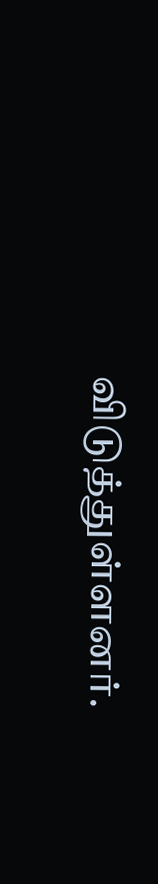விடுத்துள்ளனர்.